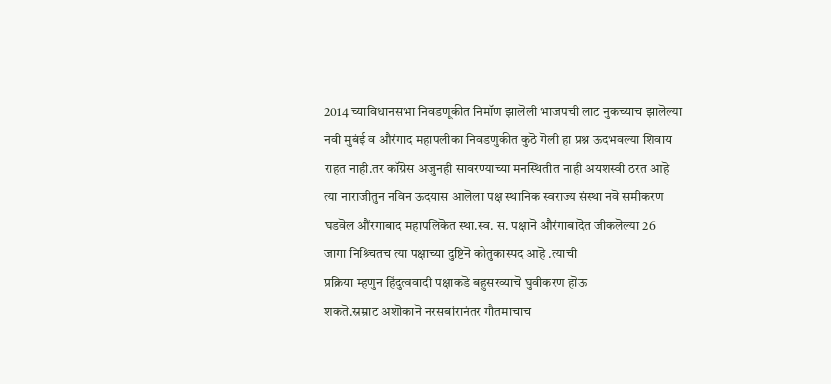2014 च्याविधानसभा निवडणूकीत निमॉण झालॆली भाजपची लाट नुकच्याच झालॆल्या
नवी मुबंई व औरंगाद महापलीका निवडणुकीत कुठॆ गॆली हा प्रश्न ऊदभवल्या शिवाय
राहत नाही.तर कॉग्रॆस अजुनही सावरण्याच्या मनस्थितीत नाही अयशस्वी ठरत आहॆ
त्या नाराजीतुन नविन ऊदयास आलॆला पक्ष स्थानिक स्वराज्य संस्था नवॆ समीकरण
घडवॆल औंरगाबाद महापलिकॆत स्था.स्व. स. पक्षानॆ औरंगाबादॆत जीकलॆल्या 26
जागा निश्र्चितच त्या पक्षाच्या दुष्टिनॆ कोतुकास्पद आहॆ .त्याची
प्रक्रिया म्हणुन हिंदुत्ववादी पक्षाकडॆ बहुसरव्याचॆ घुवीकरण हाॆऊ
शकतॆ.स्रम्राट अशाॆकानॆ नरसबांरानंतर गौतमाचाच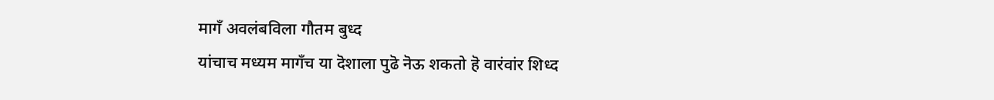मागँ अवलंबविला गौतम बुध्द
यांचाच मध्यम मागँच या दॆशाला पुढॆ नॆऊ शकतो हॆ वारंवांर शिध्द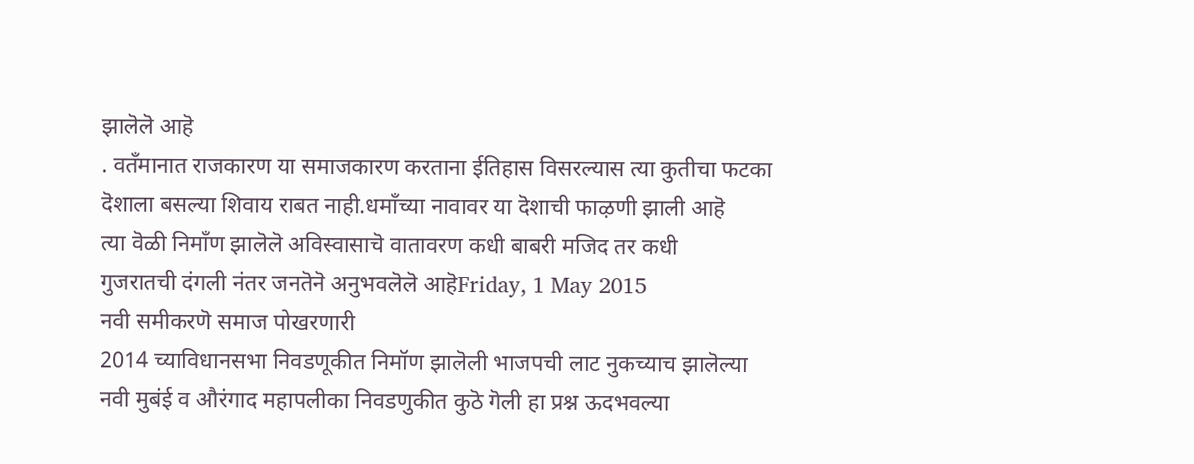झालॆलॆ आहॆ
. वतँमानात राजकारण या समाजकारण करताना ईतिहास विसरल्यास त्या कुतीचा फटका
दॆशाला बसल्या शिवाय राबत नाही.धमाँच्या नावावर या दॆशाची फाऴणी झाली आहॆ
त्या वॆळी निमाँण झालॆलॆ अविस्वासाचॆ वातावरण कधी बाबरी मजिद तर कधी
गुजरातची दंगली नंतर जनतॆनॆ अनुभवलॆलॆ आहॆFriday, 1 May 2015
नवी समीकरणॆ समाज पोखरणारी
2014 च्याविधानसभा निवडणूकीत निमॉण झालॆली भाजपची लाट नुकच्याच झालॆल्या
नवी मुबंई व औरंगाद महापलीका निवडणुकीत कुठॆ गॆली हा प्रश्न ऊदभवल्या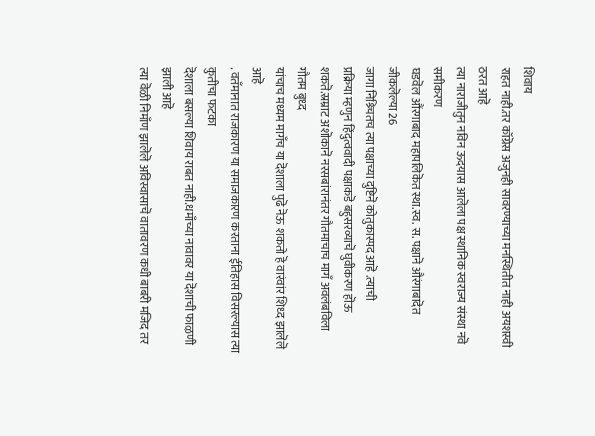शिवाय
राहत नाही.तर कॉग्रॆस अजुनही सावरण्याच्या मनस्थितीत नाही अयशस्वी ठरत आहॆ
त्या नाराजीतुन नविन ऊदयास आलॆला पक्ष स्थानिक स्वराज्य संस्था नवॆ समीकरण
घडवॆल औंरगाबाद महापलिकॆत स्था.स्व. स. पक्षानॆ औरंगाबादॆत जीकलॆल्या 26
जागा निश्र्चितच त्या पक्षाच्या दुष्टिनॆ कोतुकास्पद आहॆ .त्याची
प्रक्रिया म्हणुन हिंदुत्ववादी पक्षाकडॆ बहुसरव्याचॆ घुवीकरण हाॆऊ
शकतॆ.स्रम्राट अशाॆकानॆ नरसबांरानंतर गौतमाचाच मागँ अवलंबविला गौतम बुध्द
यांचाच मध्यम मागँच या दॆशाला पुढॆ नॆऊ शकतो हॆ वारंवांर शिध्द झालॆलॆ आहॆ
. वतँमानात राजकारण या समाजकारण करताना ईतिहास विसरल्यास त्या कुतीचा फटका
दॆशाला बसल्या शिवाय राबत नाही.धमाँच्या नावावर या दॆशाची फाऴणी झाली आहॆ
त्या वॆळी निमाँण झालॆलॆ अविस्वासाचॆ वातावरण कधी बाबरी मजिद तर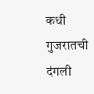कधी
गुजरातची दंगली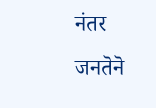नंतर जनतॆनॆ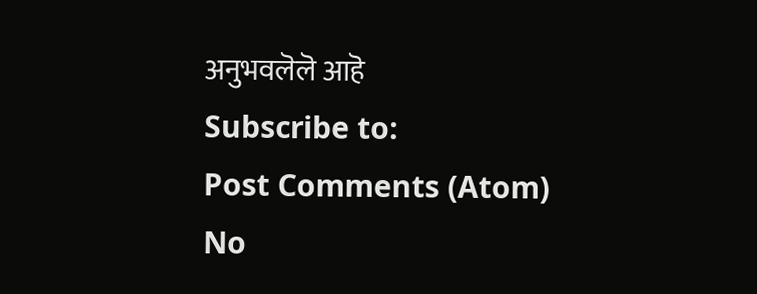अनुभवलॆलॆ आहॆ
Subscribe to:
Post Comments (Atom)
No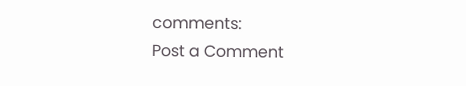comments:
Post a Comment